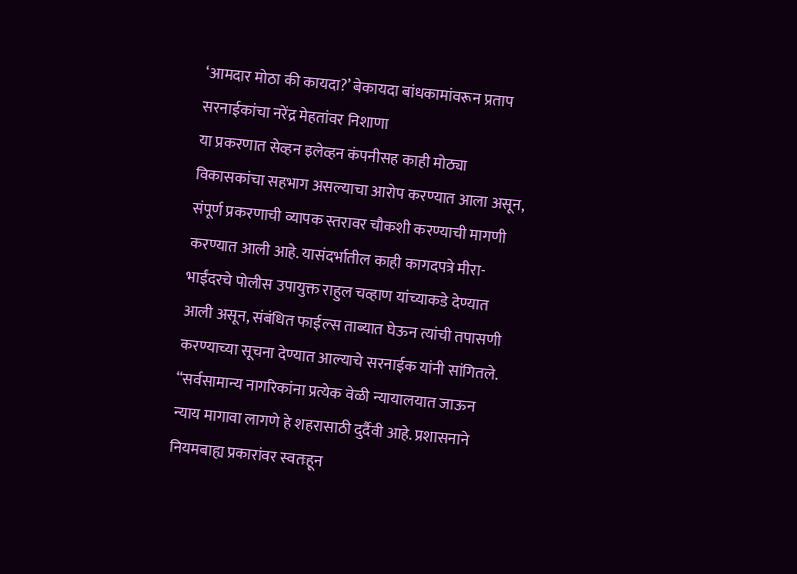‘आमदार मोठा की कायदा?’ बेकायदा बांधकामांवरून प्रताप सरनाईकांचा नरेंद्र मेहतांवर निशाणा
या प्रकरणात सेव्हन इलेव्हन कंपनीसह काही मोठ्या विकासकांचा सहभाग असल्याचा आरोप करण्यात आला असून, संपूर्ण प्रकरणाची व्यापक स्तरावर चौकशी करण्याची मागणी करण्यात आली आहे. यासंदर्भातील काही कागदपत्रे मीरा-भाईंदरचे पोलीस उपायुक्त राहुल चव्हाण यांच्याकडे देण्यात आली असून, संबंधित फाईल्स ताब्यात घेऊन त्यांची तपासणी करण्याच्या सूचना देण्यात आल्याचे सरनाईक यांनी सांगितले. “सर्वसामान्य नागरिकांना प्रत्येक वेळी न्यायालयात जाऊन न्याय मागावा लागणे हे शहरासाठी दुर्दैवी आहे. प्रशासनाने नियमबाह्य प्रकारांवर स्वतःहून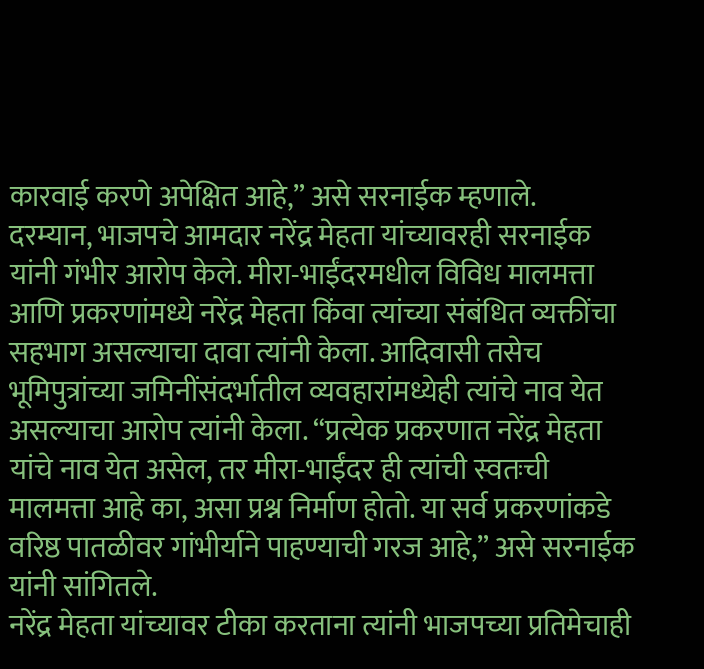कारवाई करणे अपेक्षित आहे,” असे सरनाईक म्हणाले.
दरम्यान, भाजपचे आमदार नरेंद्र मेहता यांच्यावरही सरनाईक यांनी गंभीर आरोप केले. मीरा-भाईंदरमधील विविध मालमत्ता आणि प्रकरणांमध्ये नरेंद्र मेहता किंवा त्यांच्या संबंधित व्यक्तींचा सहभाग असल्याचा दावा त्यांनी केला. आदिवासी तसेच भूमिपुत्रांच्या जमिनींसंदर्भातील व्यवहारांमध्येही त्यांचे नाव येत असल्याचा आरोप त्यांनी केला. “प्रत्येक प्रकरणात नरेंद्र मेहता यांचे नाव येत असेल, तर मीरा-भाईंदर ही त्यांची स्वतःची मालमत्ता आहे का, असा प्रश्न निर्माण होतो. या सर्व प्रकरणांकडे वरिष्ठ पातळीवर गांभीर्याने पाहण्याची गरज आहे,” असे सरनाईक यांनी सांगितले.
नरेंद्र मेहता यांच्यावर टीका करताना त्यांनी भाजपच्या प्रतिमेचाही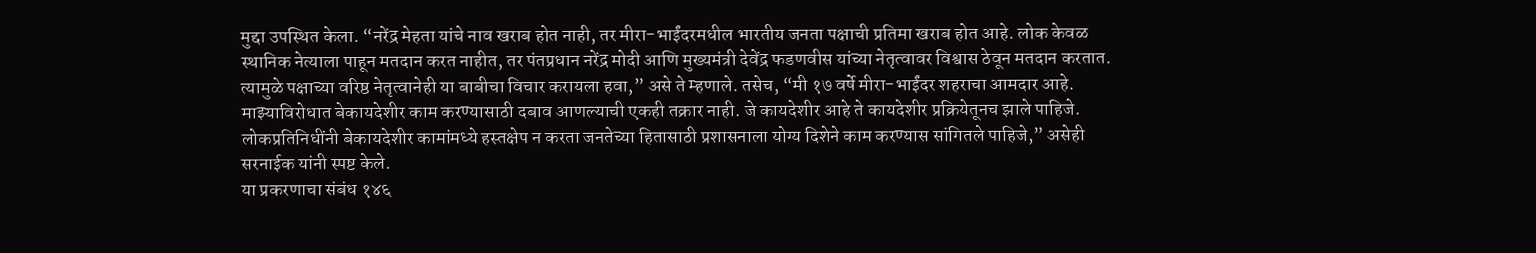मुद्दा उपस्थित केला. “नरेंद्र मेहता यांचे नाव खराब होत नाही, तर मीरा-भाईंदरमधील भारतीय जनता पक्षाची प्रतिमा खराब होत आहे. लोक केवळ स्थानिक नेत्याला पाहून मतदान करत नाहीत, तर पंतप्रधान नरेंद्र मोदी आणि मुख्यमंत्री देवेंद्र फडणवीस यांच्या नेतृत्वावर विश्वास ठेवून मतदान करतात. त्यामुळे पक्षाच्या वरिष्ठ नेतृत्वानेही या बाबीचा विचार करायला हवा,” असे ते म्हणाले. तसेच, “मी १७ वर्षे मीरा-भाईंदर शहराचा आमदार आहे. माझ्याविरोधात बेकायदेशीर काम करण्यासाठी दबाव आणल्याची एकही तक्रार नाही. जे कायदेशीर आहे ते कायदेशीर प्रक्रियेतूनच झाले पाहिजे. लोकप्रतिनिधींनी बेकायदेशीर कामांमध्ये हस्तक्षेप न करता जनतेच्या हितासाठी प्रशासनाला योग्य दिशेने काम करण्यास सांगितले पाहिजे,” असेही सरनाईक यांनी स्पष्ट केले.
या प्रकरणाचा संबंध १४६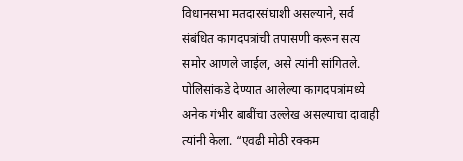विधानसभा मतदारसंघाशी असल्याने, सर्व संबंधित कागदपत्रांची तपासणी करून सत्य समोर आणले जाईल, असे त्यांनी सांगितले. पोलिसांकडे देण्यात आलेल्या कागदपत्रांमध्ये अनेक गंभीर बाबींचा उल्लेख असल्याचा दावाही त्यांनी केला. “एवढी मोठी रक्कम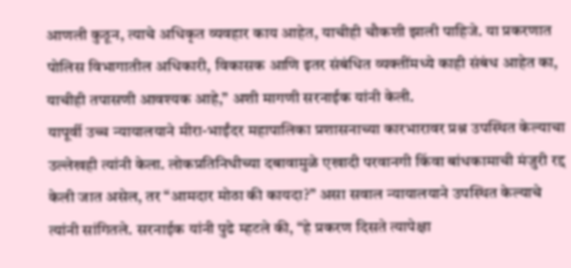आणली कुठून, त्याचे अधिकृत व्यवहार काय आहेत, याचीही चौकशी झाली पाहिजे. या प्रकरणात पोलिस विभागातील अधिकारी, विकासक आणि इतर संबंधित व्यक्तींमध्ये काही संबंध आहेत का, याचीही तपासणी आवश्यक आहे,” अशी मागणी सरनाईक यांनी केली.
यापूर्वी उच्च न्यायालयाने मीरा-भाईंदर महापालिका प्रशासनाच्या कारभारावर प्रश्न उपस्थित केल्याचा उल्लेखही त्यांनी केला. लोकप्रतिनिधीच्या दबावामुळे एखादी परवानगी किंवा बांधकामाची मंजुरी रद्द केली जात असेल, तर “आमदार मोठा की कायदा?” असा सवाल न्यायालयाने उपस्थित केल्याचे त्यांनी सांगितले. सरनाईक यांनी पुढे म्हटले की, “हे प्रकरण दिसते त्यापेक्षा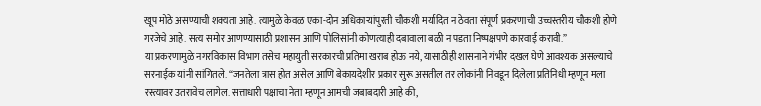खूप मोठे असण्याची शक्यता आहे. त्यामुळे केवळ एका-दोन अधिकाऱ्यांपुरती चौकशी मर्यादित न ठेवता संपूर्ण प्रकरणाची उच्चस्तरीय चौकशी होणे गरजेचे आहे. सत्य समोर आणण्यासाठी प्रशासन आणि पोलिसांनी कोणत्याही दबावाला बळी न पडता निष्पक्षपणे कारवाई करावी.”
या प्रकरणामुळे नगरविकास विभाग तसेच महायुती सरकारची प्रतिमा खराब होऊ नये, यासाठीही शासनाने गंभीर दखल घेणे आवश्यक असल्याचे सरनाईक यांनी सांगितले. “जनतेला त्रास होत असेल आणि बेकायदेशीर प्रकार सुरू असतील तर लोकांनी निवडून दिलेला प्रतिनिधी म्हणून मला रस्त्यावर उतरावेच लागेल. सत्ताधारी पक्षाचा नेता म्हणून आमची जबाबदारी आहे की,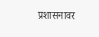प्रशासनावर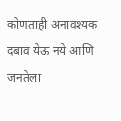कोणताही अनावश्यक दबाव येऊ नये आणि जनतेला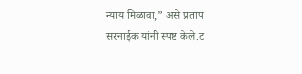न्याय मिळावा,” असे प्रताप सरनाईक यांनी स्पष्ट केले.ट